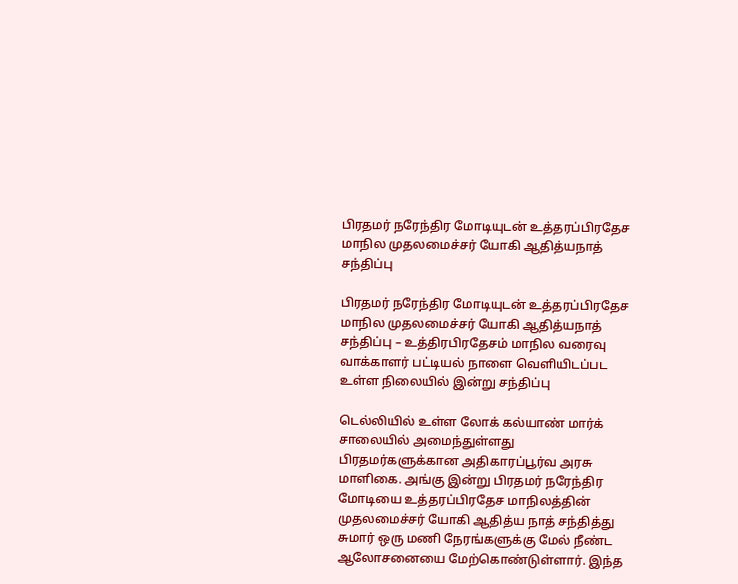பிரதமர் நரேந்திர மோடியுடன் உத்தரப்பிரதேச மாநில முதலமைச்சர் யோகி ஆதித்யநாத் சந்திப்பு

பிரதமர் நரேந்திர மோடியுடன் உத்தரப்பிரதேச மாநில முதலமைச்சர் யோகி ஆதித்யநாத் சந்திப்பு – உத்திரபிரதேசம் மாநில வரைவு வாக்காளர் பட்டியல் நாளை வெளியிடப்பட உள்ள நிலையில் இன்று சந்திப்பு

டெல்லியில் உள்ள லோக் கல்யாண் மார்க் சாலையில் அமைந்துள்ளது பிரதமர்களுக்கான அதிகாரப்பூர்வ அரசு மாளிகை. அங்கு இன்று பிரதமர் நரேந்திர மோடியை உத்தரப்பிரதேச மாநிலத்தின் முதலமைச்சர் யோகி ஆதித்ய நாத் சந்தித்து சுமார் ஒரு மணி நேரங்களுக்கு மேல் நீண்ட ஆலோசனையை மேற்கொண்டுள்ளார். இந்த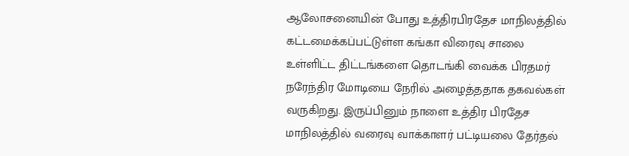ஆலோசனையின் போது உத்திரபிரதேச மாநிலத்தில் கட்டமைக்கப்பட்டுள்ள கங்கா விரைவு சாலை உள்ளிட்ட திட்டங்களை தொடங்கி வைக்க பிரதமர் நரேந்திர மோடியை நேரில் அழைத்ததாக தகவல்கள் வருகிறது. இருப்பினும் நாளை உத்திர பிரதேச மாநிலத்தில் வரைவு வாக்காளர் பட்டியலை தேர்தல்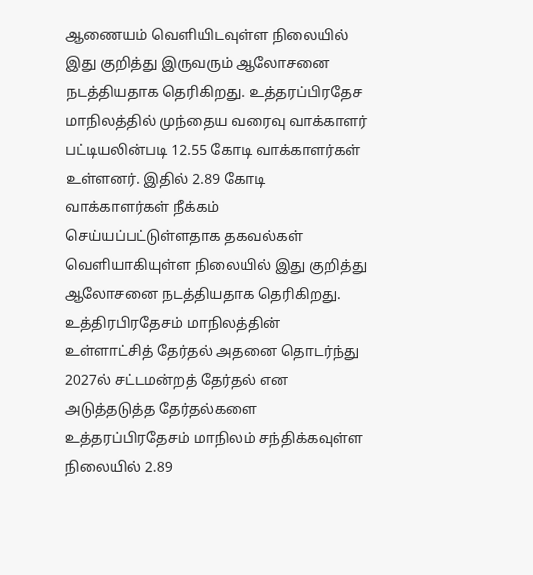ஆணையம் வெளியிடவுள்ள நிலையில் இது குறித்து இருவரும் ஆலோசனை நடத்தியதாக தெரிகிறது. உத்தரப்பிரதேச மாநிலத்தில் முந்தைய வரைவு வாக்காளர் பட்டியலின்படி 12.55 கோடி வாக்காளர்கள் உள்ளனர். இதில் 2.89 கோடி வாக்காளர்கள் நீக்கம் செய்யப்பட்டுள்ளதாக தகவல்கள் வெளியாகியுள்ள நிலையில் இது குறித்து ஆலோசனை நடத்தியதாக தெரிகிறது. உத்திரபிரதேசம் மாநிலத்தின் உள்ளாட்சித் தேர்தல் அதனை தொடர்ந்து 2027ல் சட்டமன்றத் தேர்தல் என அடுத்தடுத்த தேர்தல்களை உத்தரப்பிரதேசம் மாநிலம் சந்திக்கவுள்ள நிலையில் 2.89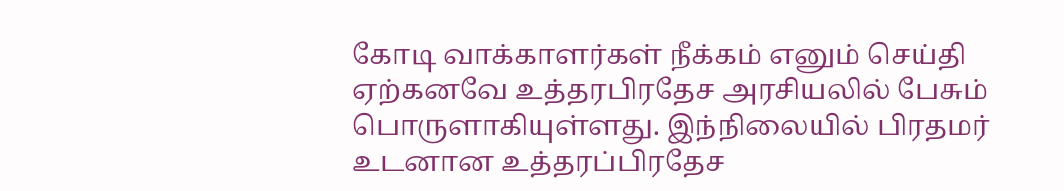கோடி வாக்காளர்கள் நீக்கம் எனும் செய்தி ஏற்கனவே உத்தரபிரதேச அரசியலில் பேசும் பொருளாகியுள்ளது. இந்நிலையில் பிரதமர் உடனான உத்தரப்பிரதேச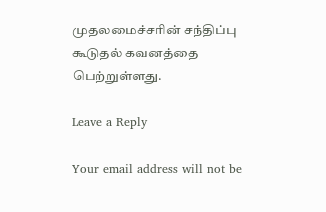முதலமைச்சரின் சந்திப்பு கூடுதல் கவனத்தை பெற்றுள்ளது.

Leave a Reply

Your email address will not be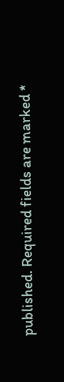published. Required fields are marked *